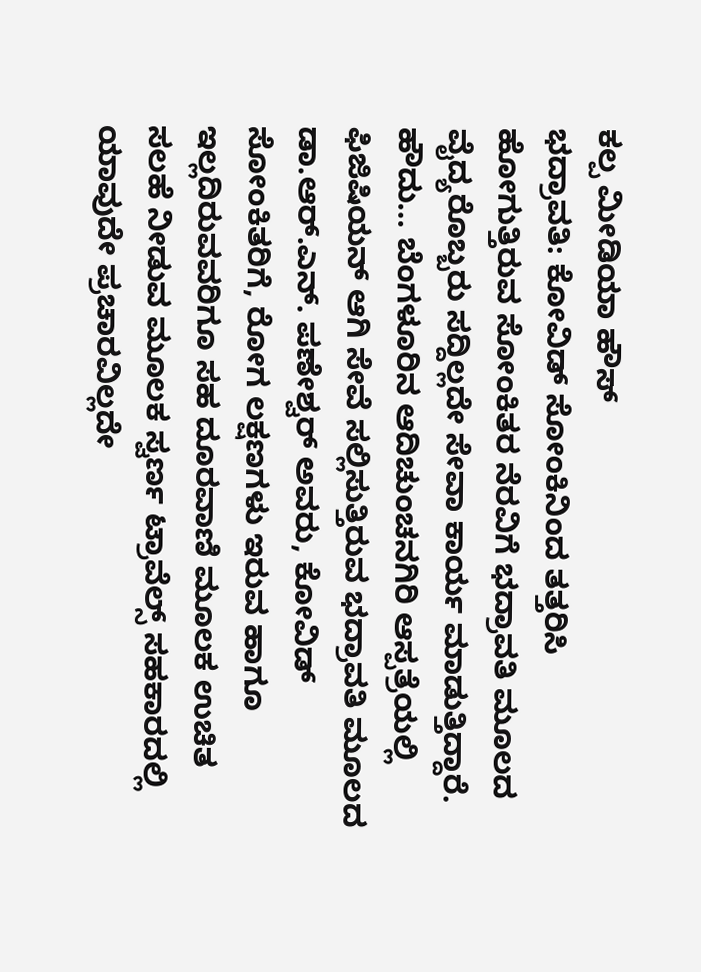ಕಲ್ಪ ಮೀಡಿಯಾ ಹೌಸ್
ಭದ್ರಾವತಿ: ಕೋವಿಡ್ ಸೋಂಕಿನಿಂದ ತತ್ತರಿಸಿ ಹೋಗುತ್ತಿರುವ ಸೋಂಕಿತರ ನೆರವಿಗೆ ಭದ್ರಾವತಿ ಮೂಲದ ವೈದ್ಯರೊಬ್ಬರು ಸದ್ದಿಲ್ಲದೇ ಸೇವಾ ಕಾರ್ಯ ಮಾಡುತ್ತಿದ್ದಾರೆ.
ಹೌದು… ಬೆಂಗಳೂರಿನ ಆದಿಚುಂಚನಗಿರಿ ಆಸ್ಪತ್ರೆಯಲ್ಲಿ ಫಿಜಿಷಿಯನ್ ಆಗಿ ಸೇವೆ ಸಲ್ಲಿಸುತ್ತಿರುವ ಭದ್ರಾವತಿ ಮೂಲದ ಡಾ.ಆರ್.ಎನ್. ಪಣೇಶ್ವರ್ ಅವರು, ಕೋವಿಡ್ ಸೋಂಕಿತರಿಗೆ, ರೋಗ ಲಕ್ಷಣಗಳು ಇರುವ ಹಾಗೂ ಇಲ್ಲದಿರುವವರಿಗೂ ಸಹ ದೂರವಾಣಿ ಮೂಲಕ ಉಚಿತ ಸಲಹೆ ನೀಡುವ ಮೂಲಕ ಸ್ವರ್ಣ ಟ್ರಾವೆಲ್ಸ್ ಸಹಕಾರದಲ್ಲಿ ಯಾವುದೇ ಪ್ರಚಾರವಿಲ್ಲದೇ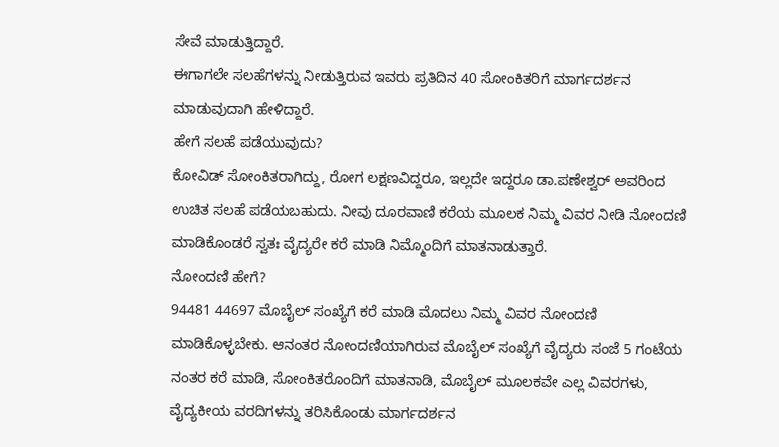ಸೇವೆ ಮಾಡುತ್ತಿದ್ದಾರೆ.
ಈಗಾಗಲೇ ಸಲಹೆಗಳನ್ನು ನೀಡುತ್ತಿರುವ ಇವರು ಪ್ರತಿದಿನ 40 ಸೋಂಕಿತರಿಗೆ ಮಾರ್ಗದರ್ಶನ ಮಾಡುವುದಾಗಿ ಹೇಳಿದ್ದಾರೆ.
ಹೇಗೆ ಸಲಹೆ ಪಡೆಯುವುದು?
ಕೋವಿಡ್ ಸೋಂಕಿತರಾಗಿದ್ದು, ರೋಗ ಲಕ್ಷಣವಿದ್ದರೂ, ಇಲ್ಲದೇ ಇದ್ದರೂ ಡಾ.ಪಣೇಶ್ವರ್ ಅವರಿಂದ ಉಚಿತ ಸಲಹೆ ಪಡೆಯಬಹುದು. ನೀವು ದೂರವಾಣಿ ಕರೆಯ ಮೂಲಕ ನಿಮ್ಮ ವಿವರ ನೀಡಿ ನೋಂದಣಿ ಮಾಡಿಕೊಂಡರೆ ಸ್ವತಃ ವೈದ್ಯರೇ ಕರೆ ಮಾಡಿ ನಿಮ್ಮೊಂದಿಗೆ ಮಾತನಾಡುತ್ತಾರೆ.
ನೋಂದಣಿ ಹೇಗೆ?
94481 44697 ಮೊಬೈಲ್ ಸಂಖ್ಯೆಗೆ ಕರೆ ಮಾಡಿ ಮೊದಲು ನಿಮ್ಮ ವಿವರ ನೋಂದಣಿ ಮಾಡಿಕೊಳ್ಳಬೇಕು. ಆನಂತರ ನೋಂದಣಿಯಾಗಿರುವ ಮೊಬೈಲ್ ಸಂಖ್ಯೆಗೆ ವೈದ್ಯರು ಸಂಜೆ 5 ಗಂಟೆಯ ನಂತರ ಕರೆ ಮಾಡಿ, ಸೋಂಕಿತರೊಂದಿಗೆ ಮಾತನಾಡಿ, ಮೊಬೈಲ್ ಮೂಲಕವೇ ಎಲ್ಲ ವಿವರಗಳು, ವೈದ್ಯಕೀಯ ವರದಿಗಳನ್ನು ತರಿಸಿಕೊಂಡು ಮಾರ್ಗದರ್ಶನ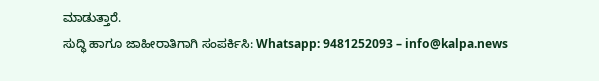ಮಾಡುತ್ತಾರೆ.
ಸುದ್ಧಿ ಹಾಗೂ ಜಾಹೀರಾತಿಗಾಗಿ ಸಂಪರ್ಕಿಸಿ: Whatsapp: 9481252093 – info@kalpa.news